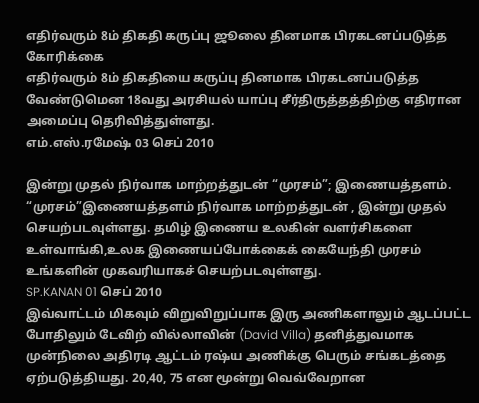எதிர்வரும் 8ம் திகதி கருப்பு ஜூலை தினமாக பிரகடனப்படுத்த கோரிக்கை
எதிர்வரும் 8ம் திகதியை கருப்பு தினமாக பிரகடனப்படுத்த வேண்டுமென 18வது அரசியல் யாப்பு சீர்திருத்தத்திற்கு எதிரான அமைப்பு தெரிவித்துள்ளது.
எம்.எஸ்.ரமேஷ் 03 செப் 2010

இன்று முதல் நிர்வாக மாற்றத்துடன் “முரசம்”; இணையத்தளம்.
“முரசம்”இணையத்தளம் நிர்வாக மாற்றத்துடன் , இன்று முதல் செயற்படவுள்ளது. தமிழ் இணைய உலகின் வளர்சிகளை உள்வாங்கி,உலக இணையப்போக்கைக் கையேந்தி முரசம் உங்களின் முகவரியாகச் செயற்படவுள்ளது.
SP.KANAN 01 செப் 2010
இவ்வாட்டம் மிகவும் விறுவிறுப்பாக இரு அணிகளாலும் ஆடப்பட்ட போதிலும் டேவிற் வில்லாவின் (David Villa) தனித்துவமாக முன்நிலை அதிரடி ஆட்டம் ரஷ்ய அணிக்கு பெரும் சங்கடத்தை ஏற்படுத்தியது. 20,40, 75 என மூன்று வெவ்வேறான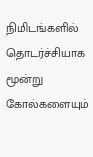நிமிடங்களில் தொடர்ச்சியாக மூன்று கோல்களையும்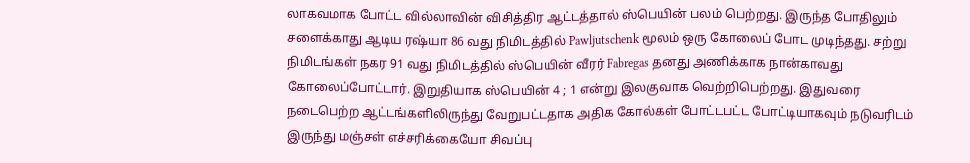லாகவமாக போட்ட வில்லாவின் விசித்திர ஆட்டத்தால் ஸ்பெயின் பலம் பெற்றது. இருந்த போதிலும் சளைக்காது ஆடிய ரஷ்யா 86 வது நிமிடத்தில் Pawljutschenk மூலம் ஒரு கோலைப் போட முடிந்தது. சற்று நிமிடங்கள் நகர 91 வது நிமிடத்தில் ஸ்பெயின் வீரர் Fabregas தனது அணிக்காக நான்காவது கோலைப்போட்டார். இறுதியாக ஸ்பெயின் 4 ; 1 என்று இலகுவாக வெற்றிபெற்றது. இதுவரை நடைபெற்ற ஆட்டங்களிலிருந்து வேறுபட்டதாக அதிக கோல்கள் போட்டபட்ட போட்டியாகவும் நடுவரிடம் இருந்து மஞ்சள் எச்சரிக்கையோ சிவப்பு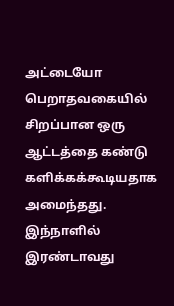அட்டையோ பெறாதவகையில் சிறப்பான ஒரு ஆட்டத்தை கண்டு களிக்கக்கூடியதாக அமைந்தது.
இந்நாளில் இரண்டாவது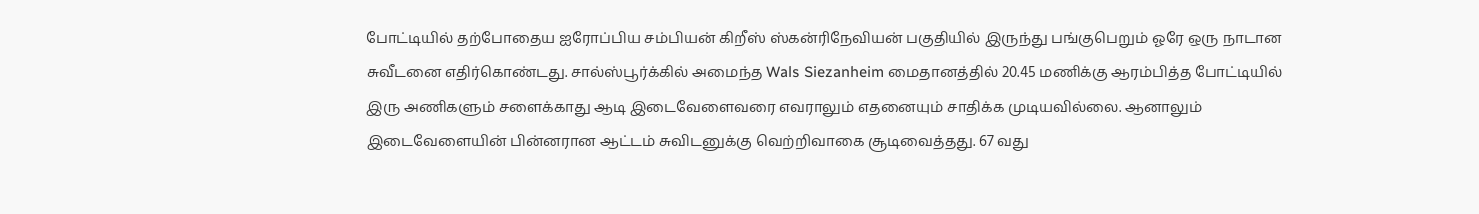போட்டியில் தற்போதைய ஐரோப்பிய சம்பியன் கிறீஸ் ஸ்கன்ரிநேவியன் பகுதியில் இருந்து பங்குபெறும் ஓரே ஒரு நாடான சுவீடனை எதிர்கொண்டது. சால்ஸ்பூர்க்கில் அமைந்த Wals Siezanheim மைதானத்தில் 20.45 மணிக்கு ஆரம்பித்த போட்டியில் இரு அணிகளும் சளைக்காது ஆடி இடைவேளைவரை எவராலும் எதனையும் சாதிக்க முடியவில்லை. ஆனாலும் இடைவேளையின் பின்னரான ஆட்டம் சுவிடனுக்கு வெற்றிவாகை சூடிவைத்தது. 67 வது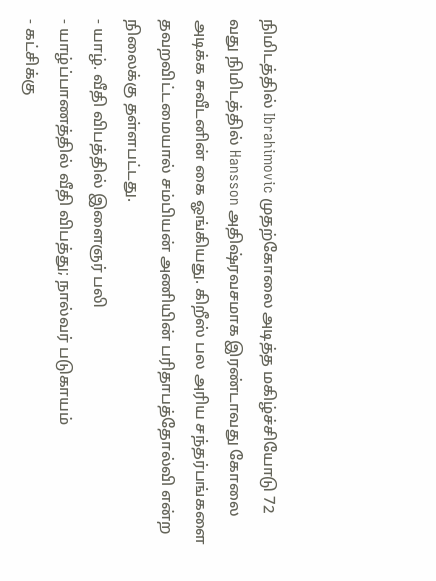நிமிடத்தில் Ibrahimovic முதற்கோலை அடித்த மகிழ்ச்சியோடு 72 வது நிமிடத்தில் Hansson அதிஷ்ரவசமாக இரண்டாவது கோலை அடிக்க சுவீடனின் கை ஓங்கியது. கிறீஸ் பல அரிய சந்தர்பங்களை தவறவிட்டமையால் சம்பியன் அணியின் பரிதாபத்தோல்வி என்ற நிலைக்கு தள்ளபட்டது.
- யாழ். வீதி விபத்தில் இளைஞர் பலி
- யாழ்ப்பாணத்தில் வீதி விபத்து; நால்வர் படுகாயம்
- கட்சிக்கு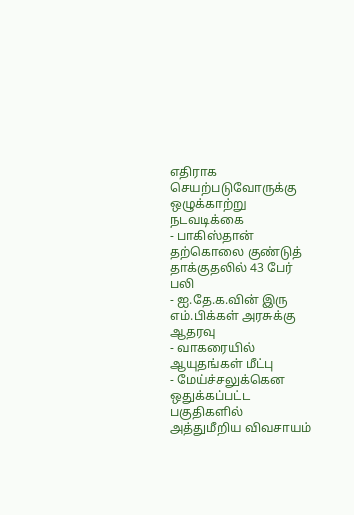எதிராக செயற்படுவோருக்கு ஒழுக்காற்று நடவடிக்கை
- பாகிஸ்தான் தற்கொலை குண்டுத் தாக்குதலில் 43 பேர் பலி
- ஐ.தே.க.வின் இரு எம்.பிக்கள் அரசுக்கு ஆதரவு
- வாகரையில் ஆயுதங்கள் மீட்பு
- மேய்ச்சலுக்கென ஒதுக்கப்பட்ட பகுதிகளில் அத்துமீறிய விவசாயம்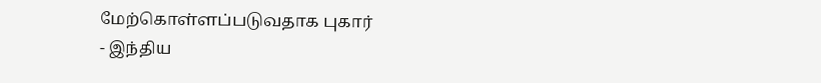மேற்கொள்ளப்படுவதாக புகார்
- இந்திய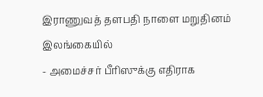இராணுவத் தளபதி நாளை மறுதினம் இலங்கையில்
- அமைச்சர் பீரிஸுக்கு எதிராக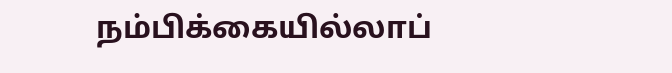நம்பிக்கையில்லாப்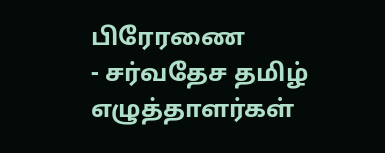பிரேரணை
- சர்வதேச தமிழ் எழுத்தாளர்கள்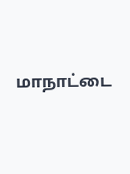மாநாட்டை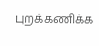புறக்கணிக்க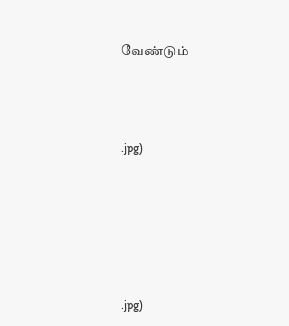வேண்டும்




.jpg)







.jpg)